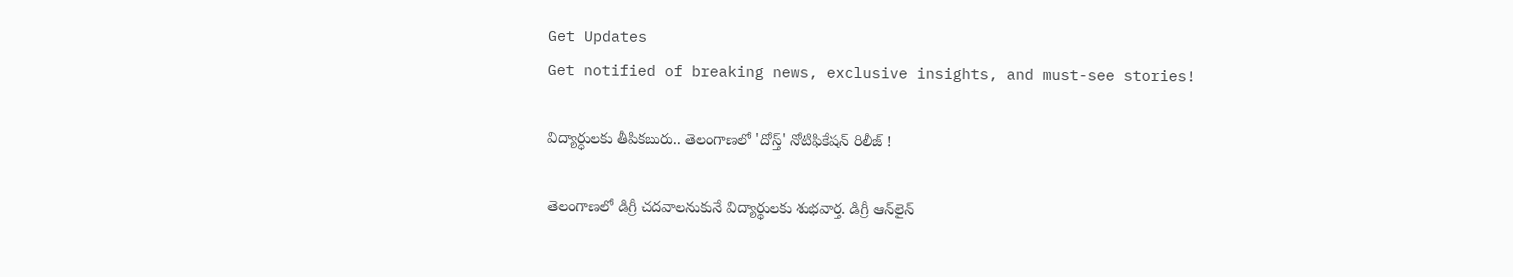Get Updates
Get notified of breaking news, exclusive insights, and must-see stories!

విద్యార్ధులకు తీపికబురు.. తెలంగాణలో 'దోస్త్' నోటిఫికేషన్ రిలీజ్ !

తెలంగాణలో డిగ్రీ చదవాలనుకునే విద్యార్థులకు శుభవార్త. డిగ్రీ ఆన్‌లైన్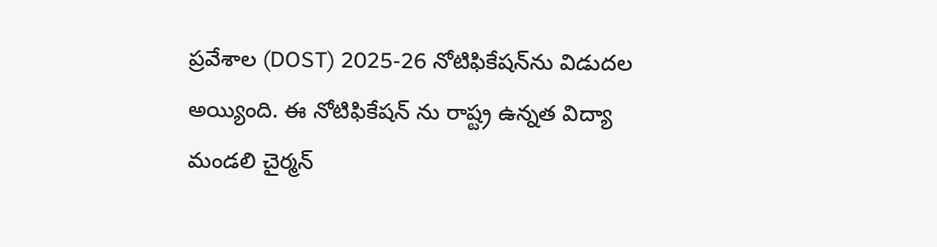ప్రవేశాల (DOST) 2025-26 నోటిఫికేషన్‌ను విడుదల అయ్యింది. ఈ నోటిఫికేషన్ ను రాష్ట్ర ఉన్నత విద్యా మండలి చైర్మన్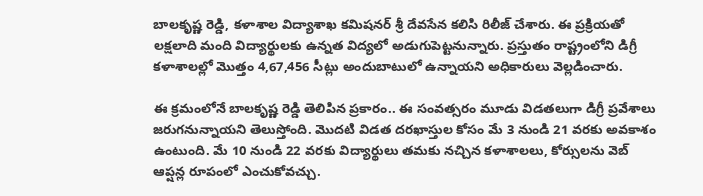బాలకృష్ణ రెడ్డి, కళాశాల విద్యాశాఖ కమిషనర్ శ్రీ దేవసేన కలిసి రిలీజ్ చేశారు. ఈ ప్రక్రియతో లక్షలాది మంది విద్యార్థులకు ఉన్నత విద్యలో అడుగుపెట్టనున్నారు. ప్రస్తుతం రాష్ట్రంలోని డిగ్రీ కళాశాలల్లో మొత్తం 4,67,456 సీట్లు అందుబాటులో ఉన్నాయని అధికారులు వెల్లడించారు.

ఈ క్రమంలోనే బాలకృష్ణ రెడ్డి తెలిపిన ప్రకారం.. ఈ సంవత్సరం మూడు విడతలుగా డిగ్రీ ప్రవేశాలు జరుగనున్నాయని తెలుస్తోంది. మొదటి విడత దరఖాస్తుల కోసం మే 3 నుండి 21 వరకు అవకాశం ఉంటుంది. మే 10 నుండి 22 వరకు విద్యార్థులు తమకు నచ్చిన కళాశాలలు, కోర్సులను వెబ్ ఆప్షన్ల రూపంలో ఎంచుకోవచ్చు.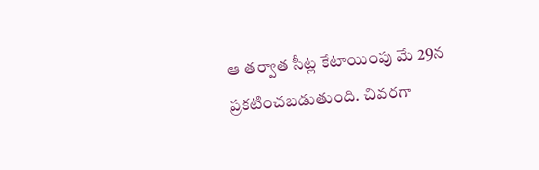ఆ తర్వాత సీట్ల కేటాయింపు మే 29న ప్రకటించబడుతుంది. చివరగా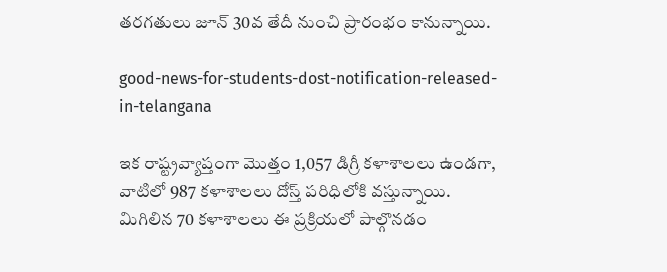తరగతులు జూన్ 30వ తేదీ నుంచి ప్రారంభం కానున్నాయి.

good-news-for-students-dost-notification-released-in-telangana

ఇక రాష్ట్రవ్యాప్తంగా మొత్తం 1,057 డిగ్రీ కళాశాలలు ఉండగా, వాటిలో 987 కళాశాలలు దోస్త్ పరిధిలోకి వస్తున్నాయి. మిగిలిన 70 కళాశాలలు ఈ ప్రక్రియలో పాల్గొనడం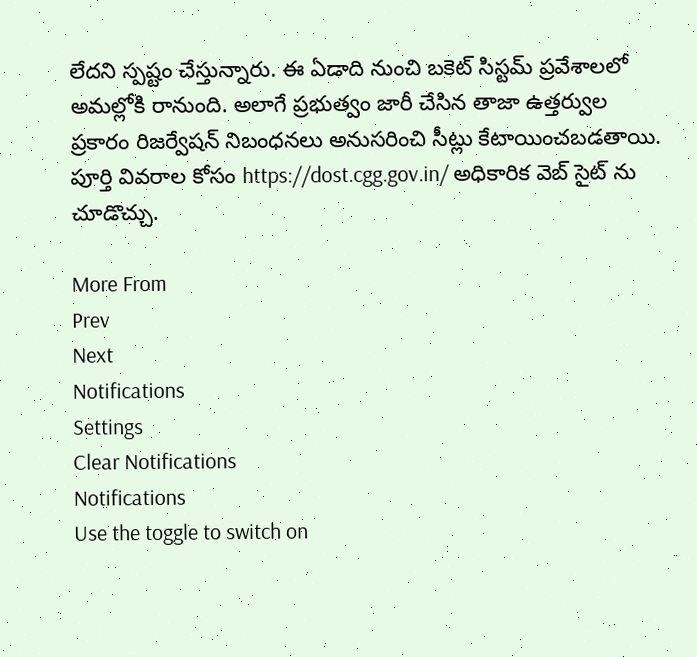లేదని స్పష్టం చేస్తున్నారు. ఈ ఏడాది నుంచి బకెట్ సిస్టమ్ ప్రవేశాలలో అమల్లోకి రానుంది. అలాగే ప్రభుత్వం జారీ చేసిన తాజా ఉత్తర్వుల ప్రకారం రిజర్వేషన్ నిబంధనలు అనుసరించి సీట్లు కేటాయించబడతాయి. పూర్తి వివరాల కోసం https://dost.cgg.gov.in/ అధికారిక వెబ్ సైట్ ను చూడొచ్చు.

More From
Prev
Next
Notifications
Settings
Clear Notifications
Notifications
Use the toggle to switch on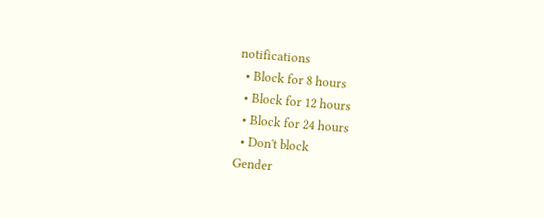notifications
  • Block for 8 hours
  • Block for 12 hours
  • Block for 24 hours
  • Don't block
Gender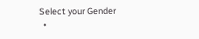Select your Gender
  •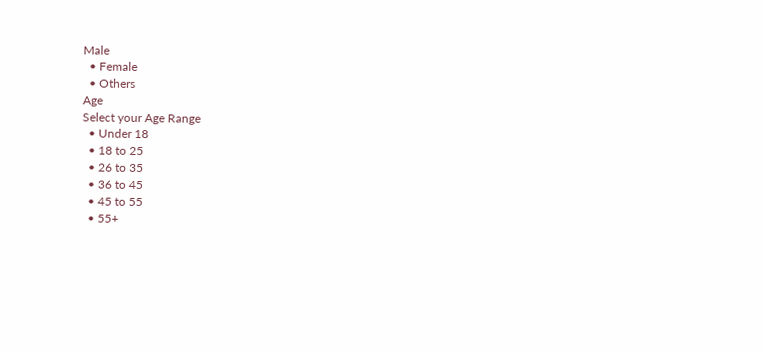Male
  • Female
  • Others
Age
Select your Age Range
  • Under 18
  • 18 to 25
  • 26 to 35
  • 36 to 45
  • 45 to 55
  • 55+